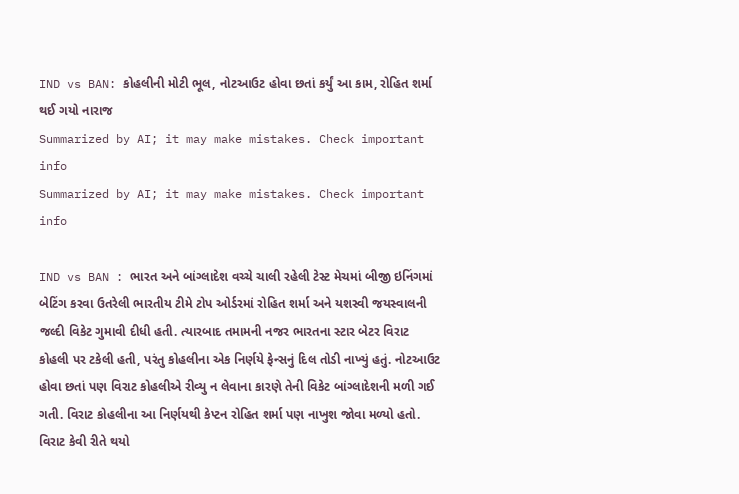IND vs BAN: કોહલીની મોટી ભૂલ, નોટઆઉટ હોવા છતાં કર્યું આ કામ, રોહિત શર્મા થઈ ગયો નારાજ
Summarized by AI; it may make mistakes. Check important info
Summarized by AI; it may make mistakes. Check important info

IND vs BAN : ભારત અને બાંગ્લાદેશ વચ્ચે ચાલી રહેલી ટેસ્ટ મેચમાં બીજી ઇનિંગમાં બેટિંગ કરવા ઉતરેલી ભારતીય ટીમે ટોપ ઓર્ડરમાં રોહિત શર્મા અને યશસ્વી જયસ્વાલની જલ્દી વિકેટ ગુમાવી દીધી હતી. ત્યારબાદ તમામની નજર ભારતના સ્ટાર બેટર વિરાટ કોહલી પર ટકેલી હતી, પરંતુ કોહલીના એક નિર્ણયે ફેન્સનું દિલ તોડી નાખ્યું હતું. નોટઆઉટ હોવા છતાં પણ વિરાટ કોહલીએ રીવ્યુ ન લેવાના કારણે તેની વિકેટ બાંગ્લાદેશની મળી ગઈ ગતી. વિરાટ કોહલીના આ નિર્ણયથી કેપ્ટન રોહિત શર્મા પણ નાખુશ જોવા મળ્યો હતો.
વિરાટ કેવી રીતે થયો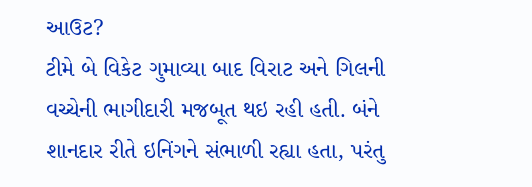આઉટ?
ટીમે બે વિકેટ ગુમાવ્યા બાદ વિરાટ અને ગિલની વચ્ચેની ભાગીદારી મજબૂત થઇ રહી હતી. બંને શાનદાર રીતે ઇનિંગને સંભાળી રહ્યા હતા, પરંતુ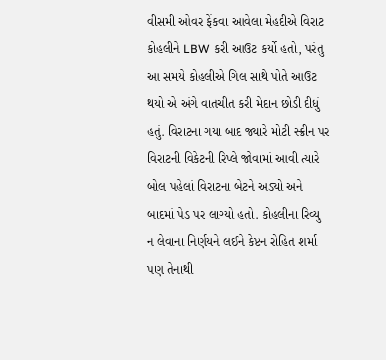વીસમી ઓવર ફેંકવા આવેલા મેહદીએ વિરાટ કોહલીને LBW કરી આઉટ કર્યો હતો, પરંતુ આ સમયે કોહલીએ ગિલ સાથે પોતે આઉટ થયો એ અંગે વાતચીત કરી મેદાન છોડી દીધું હતું. વિરાટના ગયા બાદ જ્યારે મોટી સ્ક્રીન પર વિરાટની વિકેટની રિપ્લે જોવામાં આવી ત્યારે બોલ પહેલાં વિરાટના બેટને અડ્યો અને બાદમાં પેડ પર લાગ્યો હતો. કોહલીના રિવ્યુ ન લેવાના નિર્ણયને લઈને કેપ્ટન રોહિત શર્મા પણ તેનાથી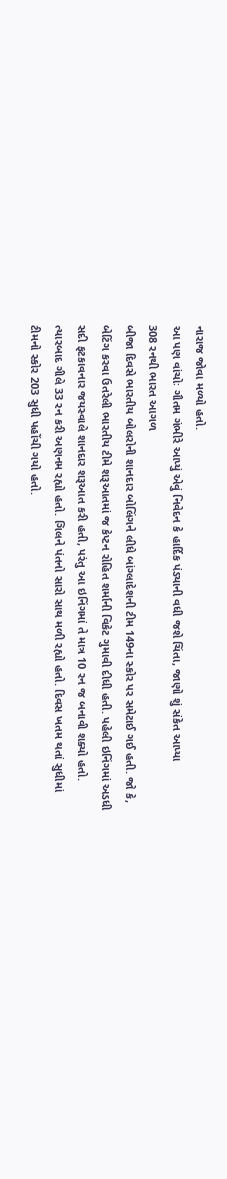નારાજ જોવા મળ્યો હતો.
આ પણ વાંચોઃ ગૌતમ ગંભીરે આપ્યું એવું નિવેદન કે હાર્દિક પંડ્યાની વધી જશે ચિંતા, જાણો શું સંકેત આપ્યા
308 રનથી ભારત આગળ
બીજા દિવસે ભારતીય બોલરોની શાનદાર બોલિંગને લીધે બાંગ્લાદેશની ટીમ 149ના સ્કોર પર સમેટાઈ ગઈ હતી. જો કે, બેટિંગ કરવા ઉતરેલી ભારતીય ટીમે શરૂઆતમાં જ કેપ્ટન રોહિત શર્માની વિકેટ ગુમાવી દીધી હતી. પહેલી ઇનિંગમાં અડધી સદી ફટકાવનાર જયસ્વાલે શાનદાર શરૂઆત કરી હતી, પરંતુ આ ઇનિંગમાં તે માત્ર 10 રન જ બનાવી શક્યો હતો. ત્યારબાદ ગીલે 33 રન કરી અણનમ રહ્યો હતો. ગિલને પંતનો સારો સાથ મળી રહ્યો હતો. દિવસ ખતમ થતાં સુધીમાં ટીમનો સ્કોર 203 સુધી પહોંચી ગયો હતો.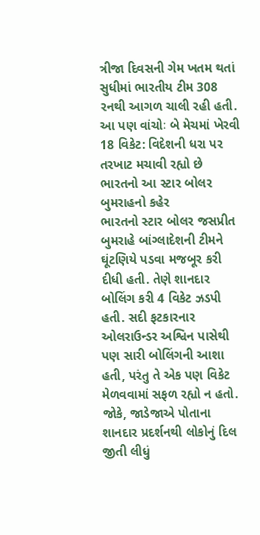ત્રીજા દિવસની ગેમ ખતમ થતાં સુધીમાં ભારતીય ટીમ 308 રનથી આગળ ચાલી રહી હતી.
આ પણ વાંચોઃ બે મેચમાં ખેરવી 18 વિકેટ: વિદેશની ધરા પર તરખાટ મચાવી રહ્યો છે ભારતનો આ સ્ટાર બોલર
બુમરાહનો કહેર
ભારતનો સ્ટાર બોલર જસપ્રીત બુમરાહે બાંગ્લાદેશની ટીમને ઘૂંટણિયે પડવા મજબૂર કરી દીધી હતી. તેણે શાનદાર બોલિંગ કરી 4 વિકેટ ઝડપી હતી. સદી ફટકારનાર ઓલરાઉન્ડર અશ્વિન પાસેથી પણ સારી બોલિંગની આશા હતી, પરંતુ તે એક પણ વિકેટ મેળવવામાં સફળ રહ્યો ન હતો. જોકે, જાડેજાએ પોતાના શાનદાર પ્રદર્શનથી લોકોનું દિલ જીતી લીધું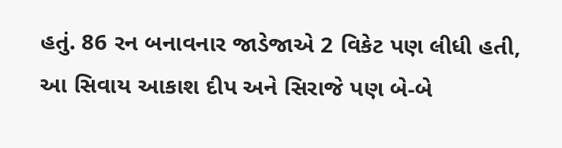હતું. 86 રન બનાવનાર જાડેજાએ 2 વિકેટ પણ લીધી હતી, આ સિવાય આકાશ દીપ અને સિરાજે પણ બે-બે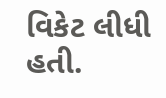વિકેટ લીધી હતી.